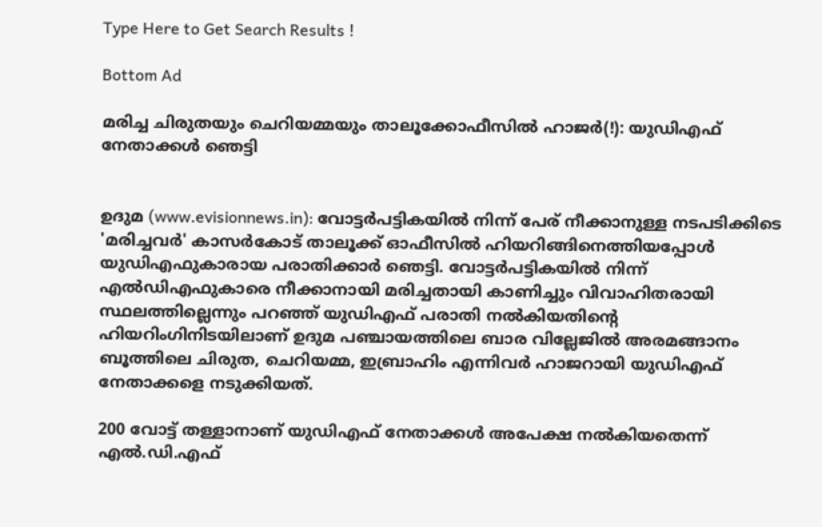Type Here to Get Search Results !

Bottom Ad

മരിച്ച ചിരുതയും ചെറിയമ്മയും താലൂക്കോഫീസില്‍ ഹാജര്‍(!): യുഡിഎഫ് നേതാക്കള്‍ ഞെട്ടി


ഉദുമ (www.evisionnews.in): വോട്ടര്‍പട്ടികയില്‍ നിന്ന് പേര് നീക്കാനുള്ള നടപടിക്കിടെ 'മരിച്ചവര്‍' കാസര്‍കോട് താലൂക്ക് ഓഫീസില്‍ ഹിയറിങ്ങിനെത്തിയപ്പോള്‍ യുഡിഎഫുകാരായ പരാതിക്കാര്‍ ഞെട്ടി. വോട്ടര്‍പട്ടികയില്‍ നിന്ന് എല്‍ഡിഎഫുകാരെ നീക്കാനായി മരിച്ചതായി കാണിച്ചും വിവാഹിതരായി സ്ഥലത്തില്ലെന്നും പറഞ്ഞ് യുഡിഎഫ് പരാതി നല്‍കിയതിന്റെ ഹിയറിംഗിനിടയിലാണ് ഉദുമ പഞ്ചായത്തിലെ ബാര വില്ലേജില്‍ അരമങ്ങാനം ബൂത്തിലെ ചിരുത, ചെറിയമ്മ, ഇബ്രാഹിം എന്നിവര്‍ ഹാജറായി യുഡിഎഫ് നേതാക്കളെ നടുക്കിയത്.

200 വോട്ട് തള്ളാനാണ് യുഡിഎഫ് നേതാക്കള്‍ അപേക്ഷ നല്‍കിയതെന്ന് എല്‍.ഡി.എഫ്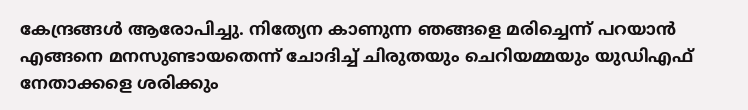കേന്ദ്രങ്ങള്‍ ആരോപിച്ചു. നിത്യേന കാണുന്ന ഞങ്ങളെ മരിച്ചെന്ന് പറയാന്‍ എങ്ങനെ മനസുണ്ടായതെന്ന് ചോദിച്ച് ചിരുതയും ചെറിയമ്മയും യുഡിഎഫ് നേതാക്കളെ ശരിക്കും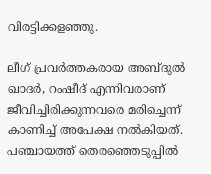വിരട്ടിക്കളഞ്ഞു.

ലീഗ് പ്രവര്‍ത്തകരായ അബ്ദുല്‍ ഖാദര്‍, റംഷീദ് എന്നിവരാണ് ജീവിച്ചിരിക്കുന്നവരെ മരിച്ചെന്ന് കാണിച്ച് അപേക്ഷ നല്‍കിയത്. പഞ്ചായത്ത് തെരഞ്ഞെടുപ്പില്‍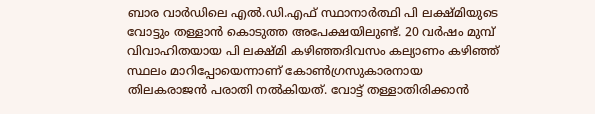ബാര വാര്‍ഡിലെ എല്‍.ഡി.എഫ് സ്ഥാനാര്‍ത്ഥി പി ലക്ഷ്മിയുടെ വോട്ടും തള്ളാന്‍ കൊടുത്ത അപേക്ഷയിലുണ്ട്. 20 വര്‍ഷം മുമ്പ് വിവാഹിതയായ പി ലക്ഷ്മി കഴിഞ്ഞദിവസം കല്യാണം കഴിഞ്ഞ് സ്ഥലം മാറിപ്പോയെന്നാണ് കോണ്‍ഗ്രസുകാരനായ തിലകരാജന്‍ പരാതി നല്‍കിയത്. വോട്ട് തള്ളാതിരിക്കാന്‍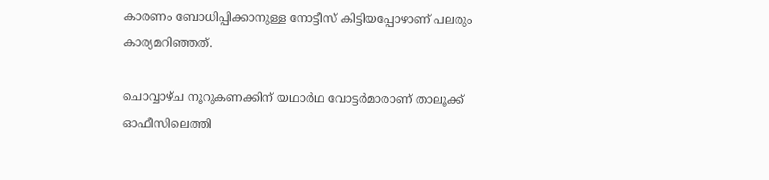കാരണം ബോധിപ്പിക്കാനുള്ള നോട്ടീസ് കിട്ടിയപ്പോഴാണ് പലരും കാര്യമറിഞ്ഞത്.

ചൊവ്വാഴ്ച നൂറുകണക്കിന് യഥാര്‍ഥ വോട്ടര്‍മാരാണ് താലൂക്ക് ഓഫീസിലെത്തി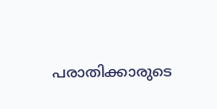പരാതിക്കാരുടെ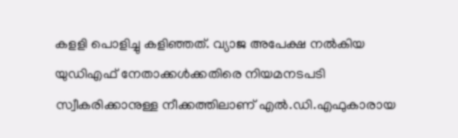കളളി പൊളിച്ചു കളിഞ്ഞത്. വ്യാജ അപേക്ഷ നല്‍കിയ യുഡിഎഫ് നേതാക്കള്‍ക്കതിരെ നിയമനടപടി സ്വീകരിക്കാനുള്ള നീക്കത്തിലാണ് എല്‍.ഡി.എഫുകാരായ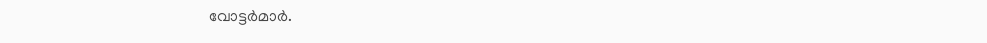വോട്ടര്‍മാര്‍.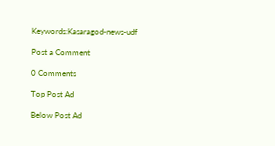Keywords:Kasaragod-news-udf

Post a Comment

0 Comments

Top Post Ad

Below Post Ad